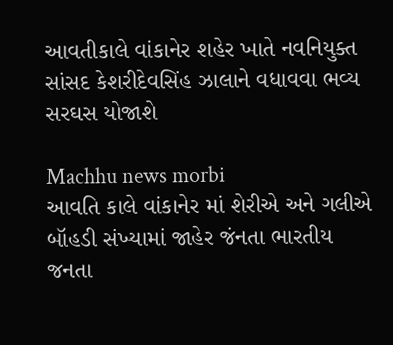આવતીકાલે વાંકાનેર શહેર ખાતે નવનિયુક્ત સાંસદ કેશરીદેવસિંહ ઝાલાને વધાવવા ભવ્ય સરઘસ યોજાશે

Machhu news morbi
આવતિ કાલે વાંકાનેર માં શેરીએ અને ગલીએ બૉહડી સંખ્યામાં જાહેર જંનતા ભારતીય જનતા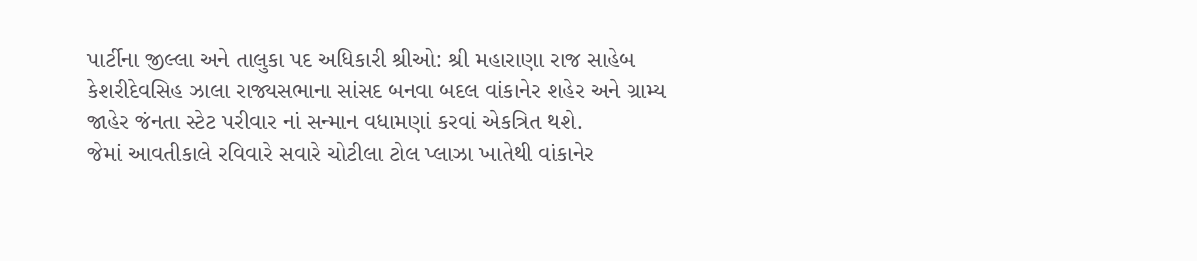પાર્ટીના જીલ્લા અને તાલુકા પદ અધિકારી શ્રીઓ: શ્રી મહારાણા રાજ સાહેબ કેશરીદેવસિહ ઝાલા રાજ્યસભાના સાંસદ બનવા બદલ વાંકાનેર શહેર અને ગ્રામ્ય જાહેર જંનતા સ્ટેટ પરીવાર નાં સન્માન વધામણાં કરવાં એકત્રિત થશે.
જેમાં આવતીકાલે રવિવારે સવારે ચોટીલા ટોલ પ્લાઝા ખાતેથી વાંકાનેર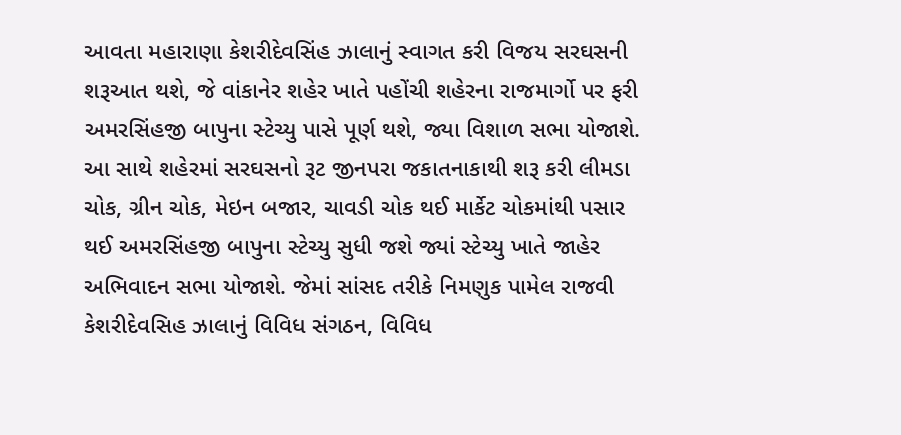આવતા મહારાણા કેશરીદેવસિંહ ઝાલાનું સ્વાગત કરી વિજય સરઘસની શરૂઆત થશે, જે વાંકાનેર શહેર ખાતે પહોંચી શહેરના રાજમાર્ગો પર ફરી અમરસિંહજી બાપુના સ્ટેચ્યુ પાસે પૂર્ણ થશે, જ્યા વિશાળ સભા યોજાશે. આ સાથે શહેરમાં સરઘસનો રૂટ જીનપરા જકાતનાકાથી શરૂ કરી લીમડા ચોક, ગ્રીન ચોક, મેઇન બજાર, ચાવડી ચોક થઈ માર્કેટ ચોકમાંથી પસાર થઈ અમરસિંહજી બાપુના સ્ટેચ્યુ સુધી જશે જ્યાં સ્ટેચ્યુ ખાતે જાહેર અભિવાદન સભા યોજાશે. જેમાં સાંસદ તરીકે નિમણુક પામેલ રાજવી કેશરીદેવસિહ ઝાલાનું વિવિધ સંગઠન, વિવિધ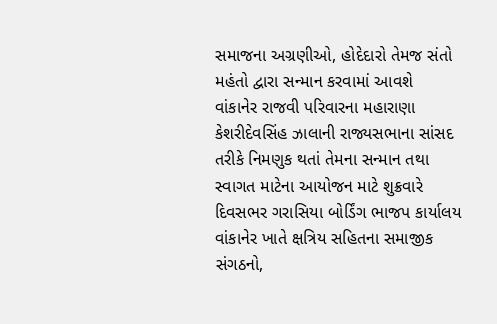સમાજના અગ્રણીઓ, હોદેદારો તેમજ સંતો મહંતો દ્વારા સન્માન કરવામાં આવશે
વાંકાનેર રાજવી પરિવારના મહારાણા કેશરીદેવસિંહ ઝાલાની રાજ્યસભાના સાંસદ તરીકે નિમણુક થતાં તેમના સન્માન તથા સ્વાગત માટેના આયોજન માટે શુક્રવારે દિવસભર ગરાસિયા બોર્ડિંગ ભાજપ કાર્યાલય વાંકાનેર ખાતે ક્ષત્રિય સહિતના સમાજીક સંગઠનો,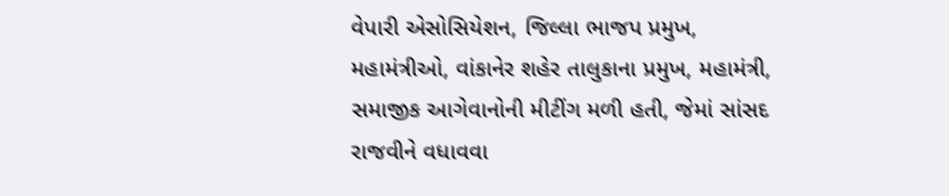વેપારી એસોસિયેશન, જિલ્લા ભાજપ પ્રમુખ, મહામંત્રીઓ, વાંકાનેર શહેર તાલુકાના પ્રમુખ, મહામંત્રી, સમાજીક આગેવાનોની મીટીંગ મળી હતી, જેમાં સાંસદ રાજવીને વધાવવા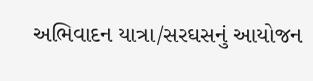અભિવાદન યાત્રા/સરઘસનું આયોજન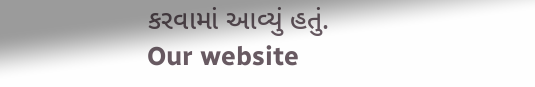કરવામાં આવ્યું હતું‌.
Our website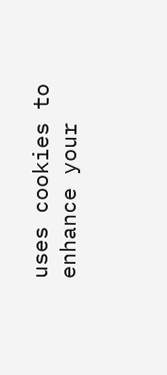uses cookies to enhance your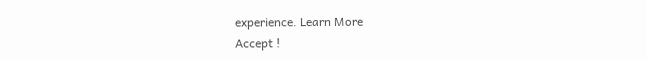experience. Learn More
Accept !